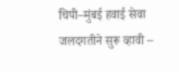चिपी–मुंबई हवाई सेवा जलदगतीने सुरू व्हावी –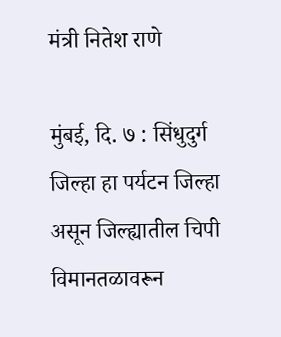मंत्री नितेश राणे

मुंबई, दि. ७ : सिंधुदुर्ग  जिल्हा हा पर्यटन जिल्हा असून जिल्ह्यातील चिपी विमानतळावरून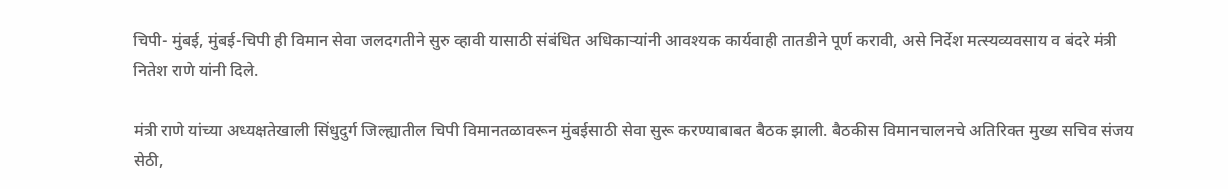चिपी- मुंबई, मुंबई-चिपी ही विमान सेवा जलदगतीने सुरु व्हावी यासाठी संबंधित अधिकाऱ्यांनी आवश्यक कार्यवाही तातडीने पूर्ण करावी, असे निर्देश मत्स्यव्यवसाय व बंदरे मंत्री नितेश राणे यांनी दिले.

मंत्री राणे यांच्या अध्यक्षतेखाली सिंधुदुर्ग जिल्ह्यातील चिपी विमानतळावरून मुंबईसाठी सेवा सुरू करण्याबाबत बैठक झाली. बैठकीस विमानचालनचे अतिरिक्त मुख्य सचिव संजय सेठी,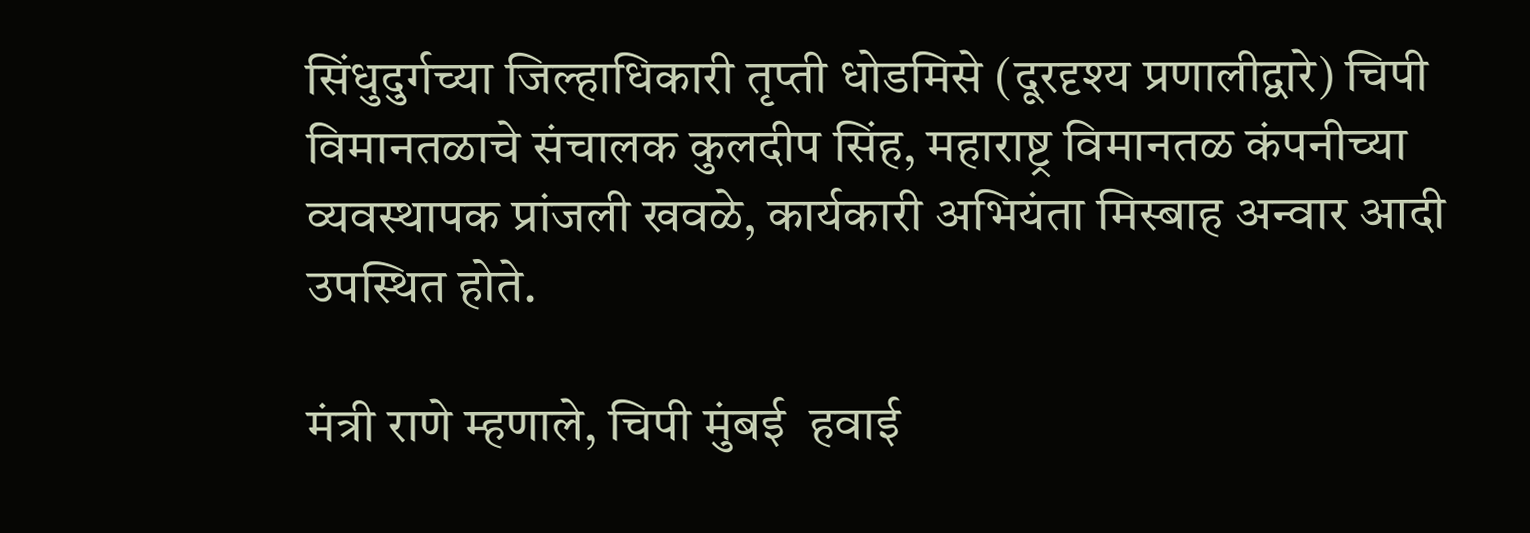सिंधुदुर्गच्या जिल्हाधिकारी तृप्ती धोडमिसे (दूरदृश्य प्रणालीद्वारे) चिपी विमानतळाचे संचालक कुलदीप सिंह, महाराष्ट्र विमानतळ कंपनीच्या व्यवस्थापक प्रांजली खवळे, कार्यकारी अभियंता मिस्बाह अन्वार आदी उपस्थित होते.

मंत्री राणे म्हणाले, चिपी मुंबई  हवाई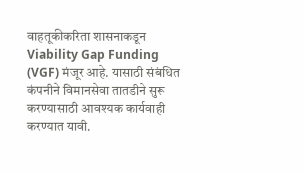वाहतूकीकरिता शासनाकडून Viability Gap Funding (VGF) मंजूर आहे. यासाठी संबंधित कंपनीने विमानसेवा तातडीने सुरू करण्यासाठी आवश्यक कार्यवाही करण्यात यावी.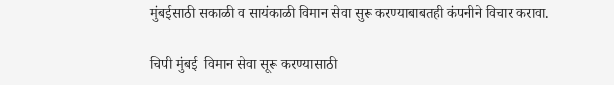मुंबईसाठी सकाळी व सायंकाळी विमान सेवा सुरू करण्याबाबतही कंपनीने विचार करावा.

चिपी मुंबई  विमान सेवा सूरू करण्यासाठी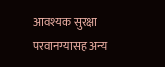आवश्यक सुरक्षा परवानग्यासह अन्य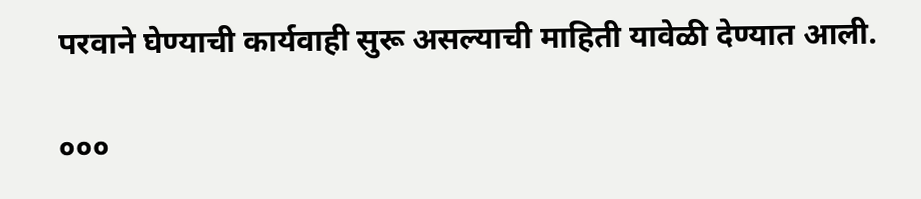परवाने घेण्याची कार्यवाही सुरू असल्याची माहिती यावेळी देण्यात आली.

०००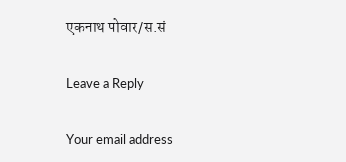एकनाथ पोवार/स.सं

Leave a Reply

Your email address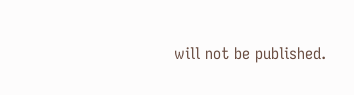will not be published.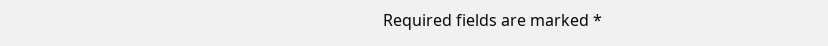Required fields are marked *